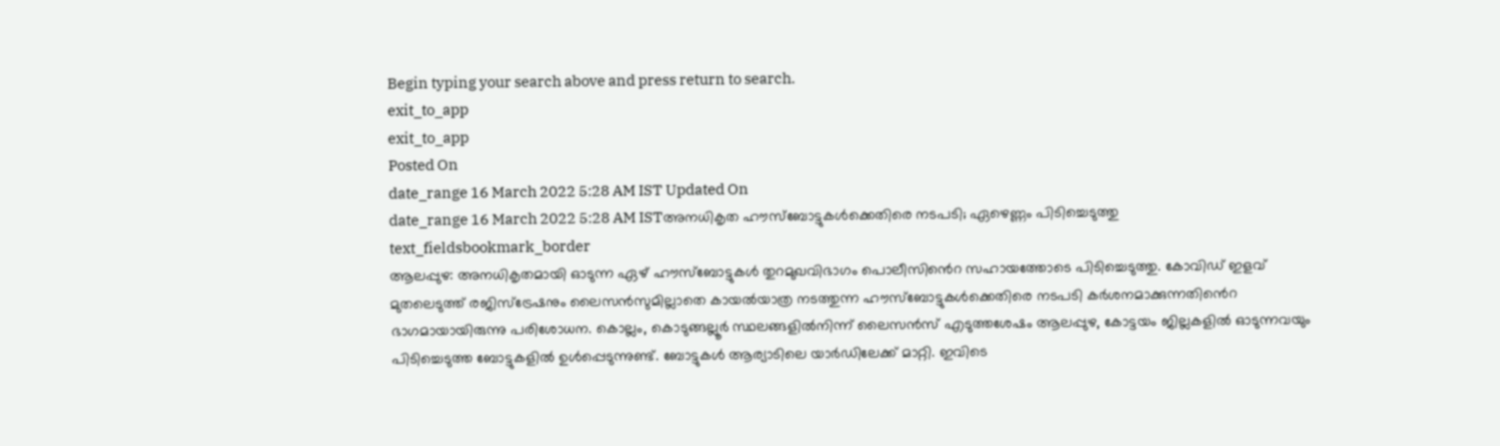Begin typing your search above and press return to search.
exit_to_app
exit_to_app
Posted On
date_range 16 March 2022 5:28 AM IST Updated On
date_range 16 March 2022 5:28 AM ISTഅനധികൃത ഹൗസ്ബോട്ടുകൾക്കെതിരെ നടപടി; ഏഴെണ്ണം പിടിച്ചെടുത്തു
text_fieldsbookmark_border
ആലപ്പുഴ: അനധികൃതമായി ഓടുന്ന ഏഴ് ഹൗസ്ബോട്ടുകൾ തുറമുഖവിഭാഗം പൊലീസിൻെറ സഹായത്തോടെ പിടിച്ചെടുത്തു. കോവിഡ് ഇളവ് മുതലെടുത്ത് രജിസ്ട്രേഷനും ലൈസൻസുമില്ലാതെ കായൽയാത്ര നടത്തുന്ന ഹൗസ്ബോട്ടുകൾക്കെതിരെ നടപടി കർശനമാക്കുന്നതിൻെറ ഭാഗമായായിരുന്നു പരിശോധന. കൊല്ലം, കൊടുങ്ങല്ലൂർ സ്ഥലങ്ങളിൽനിന്ന് ലൈസൻസ് എടുത്തശേഷം ആലപ്പുഴ, കോട്ടയം ജില്ലകളിൽ ഓടുന്നവയും പിടിച്ചെടുത്ത ബോട്ടുകളിൽ ഉൾപ്പെടുന്നുണ്ട്. ബോട്ടുകൾ ആര്യാടിലെ യാർഡിലേക്ക് മാറ്റി. ഇവിടെ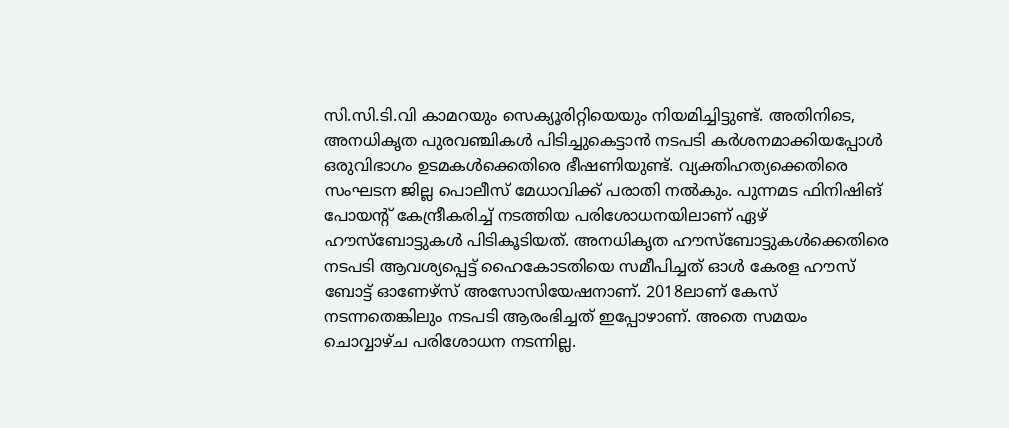സി.സി.ടി.വി കാമറയും സെക്യൂരിറ്റിയെയും നിയമിച്ചിട്ടുണ്ട്. അതിനിടെ, അനധികൃത പുരവഞ്ചികൾ പിടിച്ചുകെട്ടാൻ നടപടി കർശനമാക്കിയപ്പോൾ ഒരുവിഭാഗം ഉടമകൾക്കെതിരെ ഭീഷണിയുണ്ട്. വ്യക്തിഹത്യക്കെതിരെ സംഘടന ജില്ല പൊലീസ് മേധാവിക്ക് പരാതി നൽകും. പുന്നമട ഫിനിഷിങ് പോയന്റ് കേന്ദ്രീകരിച്ച് നടത്തിയ പരിശോധനയിലാണ് ഏഴ് ഹൗസ്ബോട്ടുകൾ പിടികൂടിയത്. അനധികൃത ഹൗസ്ബോട്ടുകൾക്കെതിരെ നടപടി ആവശ്യപ്പെട്ട് ഹൈകോടതിയെ സമീപിച്ചത് ഓൾ കേരള ഹൗസ് ബോട്ട് ഓണേഴ്സ് അസോസിയേഷനാണ്. 2018ലാണ് കേസ് നടന്നതെങ്കിലും നടപടി ആരംഭിച്ചത് ഇപ്പോഴാണ്. അതെ സമയം ചൊവ്വാഴ്ച പരിശോധന നടന്നില്ല.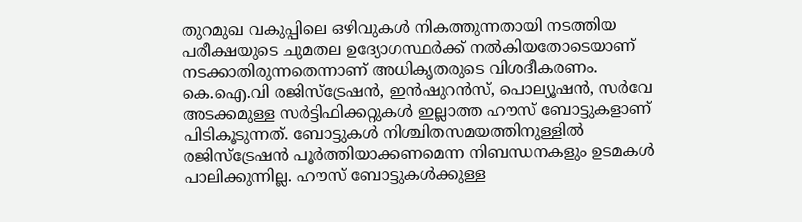തുറമുഖ വകുപ്പിലെ ഒഴിവുകൾ നികത്തുന്നതായി നടത്തിയ പരീക്ഷയുടെ ചുമതല ഉദ്യോഗസ്ഥർക്ക് നൽകിയതോടെയാണ് നടക്കാതിരുന്നതെന്നാണ് അധികൃതരുടെ വിശദീകരണം. കെ.ഐ.വി രജിസ്ട്രേഷൻ, ഇൻഷുറൻസ്, പൊല്യൂഷൻ, സർവേ അടക്കമുള്ള സർട്ടിഫിക്കറ്റുകൾ ഇല്ലാത്ത ഹൗസ് ബോട്ടുകളാണ് പിടികൂടുന്നത്. ബോട്ടുകൾ നിശ്ചിതസമയത്തിനുള്ളിൽ രജിസ്ട്രേഷൻ പൂർത്തിയാക്കണമെന്ന നിബന്ധനകളും ഉടമകൾ പാലിക്കുന്നില്ല. ഹൗസ് ബോട്ടുകൾക്കുള്ള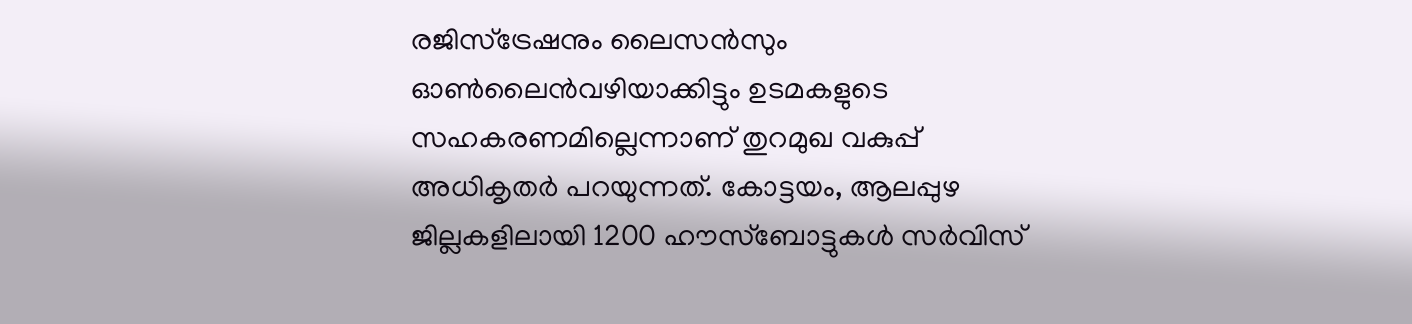രജിസ്ട്രേഷനും ലൈസൻസും ഓൺലൈൻവഴിയാക്കിട്ടും ഉടമകളുടെ സഹകരണമില്ലെന്നാണ് തുറമുഖ വകുപ്പ് അധികൃതർ പറയുന്നത്. കോട്ടയം, ആലപ്പുഴ ജില്ലകളിലായി 1200 ഹൗസ്ബോട്ടുകൾ സർവിസ്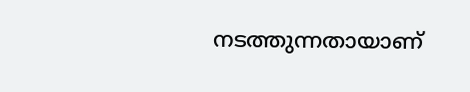നടത്തുന്നതായാണ്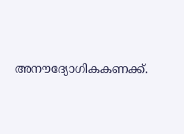അനൗദ്യോഗികകണക്ക്.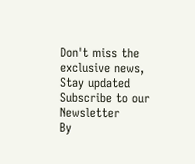Don't miss the exclusive news, Stay updated
Subscribe to our Newsletter
By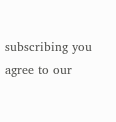subscribing you agree to our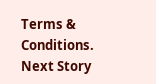Terms & Conditions.
Next Story